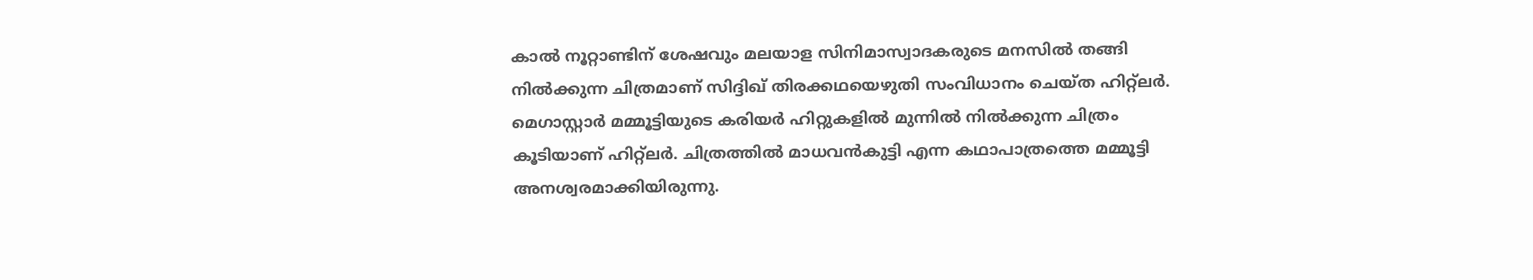കാല്‍ നൂറ്റാണ്ടിന് ശേഷവും മലയാള സിനിമാസ്വാദകരുടെ മനസില്‍ തങ്ങി നില്‍ക്കുന്ന ചിത്രമാണ് സിദ്ദിഖ് തിരക്കഥയെഴുതി സംവിധാനം ചെയ്ത ഹിറ്റ്‌ലര്‍. മെഗാസ്റ്റാര്‍ മമ്മൂട്ടിയുടെ കരിയര്‍ ഹിറ്റുകളില്‍ മുന്നില്‍ നില്‍ക്കുന്ന ചിത്രം കൂടിയാണ് ഹിറ്റ്‌ലര്‍. ചിത്രത്തില്‍ മാധവന്‍കുട്ടി എന്ന കഥാപാത്രത്തെ മമ്മൂട്ടി അനശ്വരമാക്കിയിരുന്നു.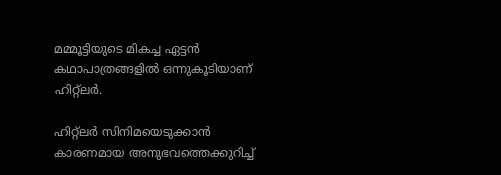മമ്മൂട്ടിയുടെ മികച്ച ഏട്ടന്‍ കഥാപാത്രങ്ങളില്‍ ഒന്നുകൂടിയാണ് ഹിറ്റ്‌ലര്‍.

ഹിറ്റ്ലര്‍ സിനിമയെടുക്കാന്‍ കാരണമായ അനുഭവത്തെക്കുറിച്ച്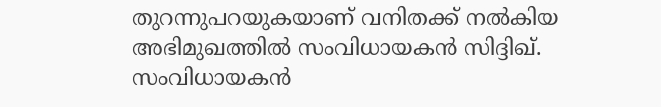തുറന്നുപറയുകയാണ് വനിതക്ക് നല്‍കിയ അഭിമുഖത്തില്‍ സംവിധായകന്‍ സിദ്ദിഖ്.
സംവിധായകന്‍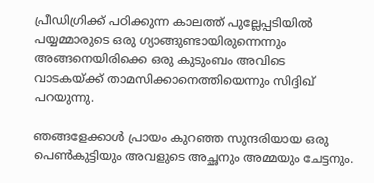പ്രീഡിഗ്രിക്ക് പഠിക്കുന്ന കാലത്ത് പുല്ലേപ്പടിയില്‍ പയ്യമ്മാരുടെ ഒരു ഗ്യാങ്ങുണ്ടായിരുന്നെന്നും അങ്ങനെയിരിക്കെ ഒരു കുടുംബം അവിടെ വാടകയ്ക്ക് താമസിക്കാനെത്തിയെന്നും സിദ്ദിഖ് പറയുന്നു.

ഞങ്ങളേക്കാള്‍ പ്രായം കുറഞ്ഞ സുന്ദരിയായ ഒരു പെണ്‍കുട്ടിയും അവളുടെ അച്ഛനും അമ്മയും ചേട്ടനും.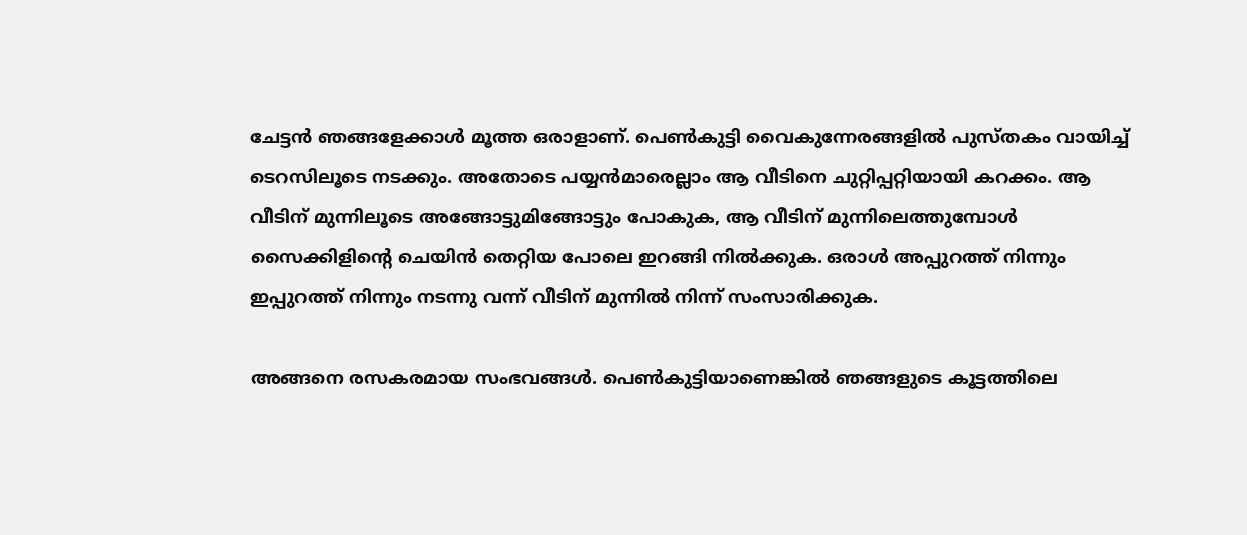ചേട്ടന്‍ ഞങ്ങളേക്കാള്‍ മൂത്ത ഒരാളാണ്. പെണ്‍കുട്ടി വൈകുന്നേരങ്ങളില്‍ പുസ്തകം വായിച്ച് ടെറസിലൂടെ നടക്കും. അതോടെ പയ്യന്‍മാരെല്ലാം ആ വീടിനെ ചുറ്റിപ്പറ്റിയായി കറക്കം. ആ വീടിന് മുന്നിലൂടെ അങ്ങോട്ടുമിങ്ങോട്ടും പോകുക, ആ വീടിന് മുന്നിലെത്തുമ്പോള്‍ സൈക്കിളിന്റെ ചെയിന്‍ തെറ്റിയ പോലെ ഇറങ്ങി നില്‍ക്കുക. ഒരാള്‍ അപ്പുറത്ത് നിന്നും ഇപ്പുറത്ത് നിന്നും നടന്നു വന്ന് വീടിന് മുന്നില്‍ നിന്ന് സംസാരിക്കുക.

അങ്ങനെ രസകരമായ സംഭവങ്ങള്‍. പെണ്‍കുട്ടിയാണെങ്കില്‍ ഞങ്ങളുടെ കൂട്ടത്തിലെ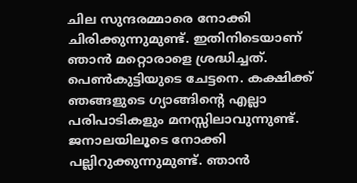ചില സുന്ദരമ്മാരെ നോക്കി ചിരിക്കുന്നുമുണ്ട്. ഇതിനിടെയാണ് ഞാന്‍ മറ്റൊരാളെ ശ്രദ്ധിച്ചത്. പെണ്‍കുട്ടിയുടെ ചേട്ടനെ. കക്ഷിക്ക് ഞങ്ങളുടെ ഗ്യാങ്ങിന്റെ എല്ലാ പരിപാടികളും മനസ്സിലാവുന്നുണ്ട്. ജനാലയിലൂടെ നോക്കി പല്ലിറുക്കുന്നുമുണ്ട്. ഞാന്‍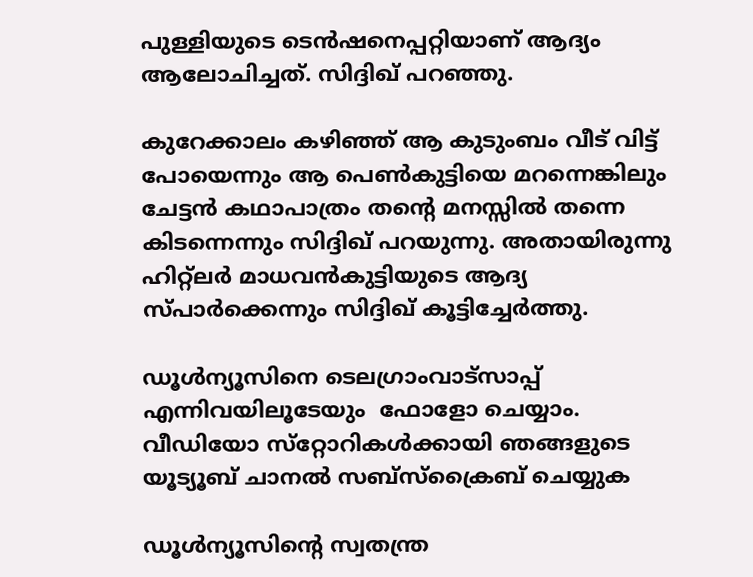പുള്ളിയുടെ ടെന്‍ഷനെപ്പറ്റിയാണ് ആദ്യം ആലോചിച്ചത്. സിദ്ദിഖ് പറഞ്ഞു.

കുറേക്കാലം കഴിഞ്ഞ് ആ കുടുംബം വീട് വിട്ട് പോയെന്നും ആ പെണ്‍കുട്ടിയെ മറന്നെങ്കിലും ചേട്ടന്‍ കഥാപാത്രം തന്റെ മനസ്സില്‍ തന്നെ കിടന്നെന്നും സിദ്ദിഖ് പറയുന്നു. അതായിരുന്നു ഹിറ്റ്ലര്‍ മാധവന്‍കുട്ടിയുടെ ആദ്യ സ്പാര്‍ക്കെന്നും സിദ്ദിഖ് കൂട്ടിച്ചേര്‍ത്തു.

ഡൂള്‍ന്യൂസിനെ ടെലഗ്രാംവാട്‌സാപ്പ് എന്നിവയിലൂടേയും  ഫോളോ ചെയ്യാം. വീഡിയോ സ്‌റ്റോറികള്‍ക്കായി ഞങ്ങളുടെ യൂട്യൂബ് ചാനല്‍ സബ്‌സ്‌ക്രൈബ് ചെയ്യുക

ഡൂള്‍ന്യൂസിന്റെ സ്വതന്ത്ര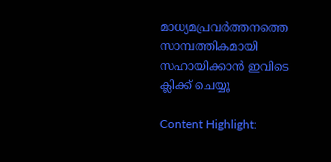മാധ്യമപ്രവര്‍ത്തനത്തെ സാമ്പത്തികമായി സഹായിക്കാന്‍ ഇവിടെ ക്ലിക്ക് ചെയ്യൂ

Content Highlight: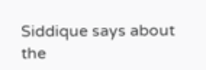Siddique says about the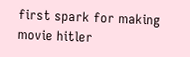first spark for making movie hitler